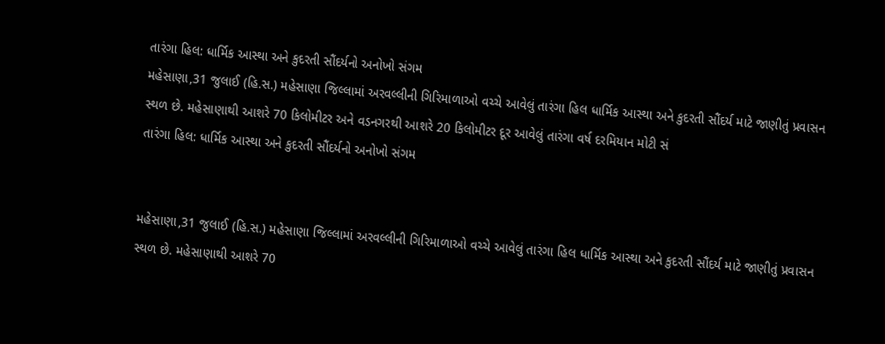તારંગા હિલ: ધાર્મિક આસ્થા અને કુદરતી સૌંદર્યનો અનોખો સંગમ
મહેસાણા,31 જુલાઈ (હિ.સ.) મહેસાણા જિલ્લામાં અરવલ્લીની ગિરિમાળાઓ વચ્ચે આવેલું તારંગા હિલ ધાર્મિક આસ્થા અને કુદરતી સૌંદર્ય માટે જાણીતું પ્રવાસન સ્થળ છે. મહેસાણાથી આશરે 70 કિલોમીટર અને વડનગરથી આશરે 20 કિલોમીટર દૂર આવેલું તારંગા વર્ષ દરમિયાન મોટી સં
તારંગા હિલ: ધાર્મિક આસ્થા અને કુદરતી સૌંદર્યનો અનોખો સંગમ


મહેસાણા,31 જુલાઈ (હિ.સ.) મહેસાણા જિલ્લામાં અરવલ્લીની ગિરિમાળાઓ વચ્ચે આવેલું તારંગા હિલ ધાર્મિક આસ્થા અને કુદરતી સૌંદર્ય માટે જાણીતું પ્રવાસન સ્થળ છે. મહેસાણાથી આશરે 70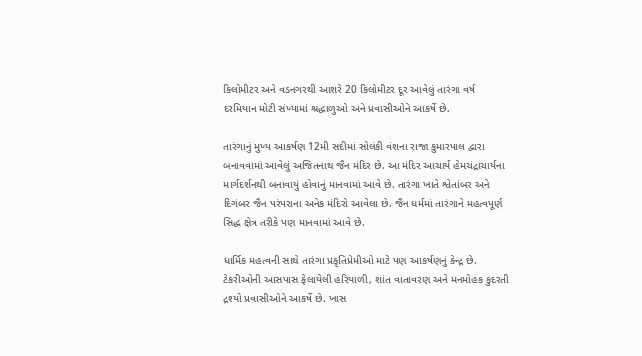કિલોમીટર અને વડનગરથી આશરે 20 કિલોમીટર દૂર આવેલું તારંગા વર્ષ દરમિયાન મોટી સંખ્યામાં શ્રદ્ધાળુઓ અને પ્રવાસીઓને આકર્ષે છે.

તારંગાનું મુખ્ય આકર્ષણ 12મી સદીમાં સોલંકી વંશના રાજા કુમારપાલ દ્વારા બનાવવામાં આવેલું અજિતનાથ જૈન મંદિર છે. આ મંદિર આચાર્ય હેમચંદ્રાચાર્યના માર્ગદર્શનથી બનાવાયું હોવાનું માનવામાં આવે છે. તારંગા ખાતે શ્વેતાંબર અને દિગંબર જૈન પરંપરાના અનેક મંદિરો આવેલા છે. જૈન ધર્મમાં તારંગાને મહત્વપૂર્ણ સિદ્ધ ક્ષેત્ર તરીકે પણ માનવામાં આવે છે.

ધાર્મિક મહત્વની સાથે તારંગા પ્રકૃતિપ્રેમીઓ માટે પણ આકર્ષણનું કેન્દ્ર છે. ટેકરીઓની આસપાસ ફેલાયેલી હરિયાળી, શાંત વાતાવરણ અને મનમોહક કુદરતી દ્રશ્યો પ્રવાસીઓને આકર્ષે છે. ખાસ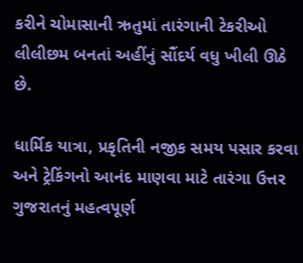કરીને ચોમાસાની ઋતુમાં તારંગાની ટેકરીઓ લીલીછમ બનતાં અહીંનું સૌંદર્ય વધુ ખીલી ઊઠે છે.

ધાર્મિક યાત્રા, પ્રકૃતિની નજીક સમય પસાર કરવા અને ટ્રેકિંગનો આનંદ માણવા માટે તારંગા ઉત્તર ગુજરાતનું મહત્વપૂર્ણ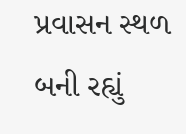પ્રવાસન સ્થળ બની રહ્યું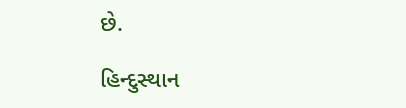છે.

હિન્દુસ્થાન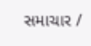સમાચાર /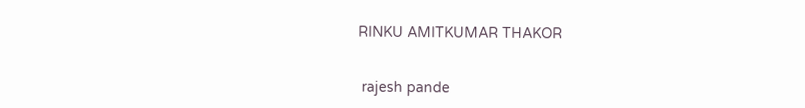RINKU AMITKUMAR THAKOR


 rajesh pande